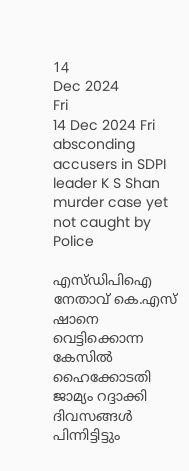14
Dec 2024
Fri
14 Dec 2024 Fri
absconding accusers in SDPI leader K S Shan murder case yet not caught by Police

എസ്ഡിപിഐ നേതാവ് കെ.എസ് ഷാനെ വെട്ടിക്കൊന്ന കേസില്‍ ഹൈക്കോടതി ജാമ്യം റദ്ദാക്കി ദിവസങ്ങള്‍ പിന്നിട്ടിട്ടും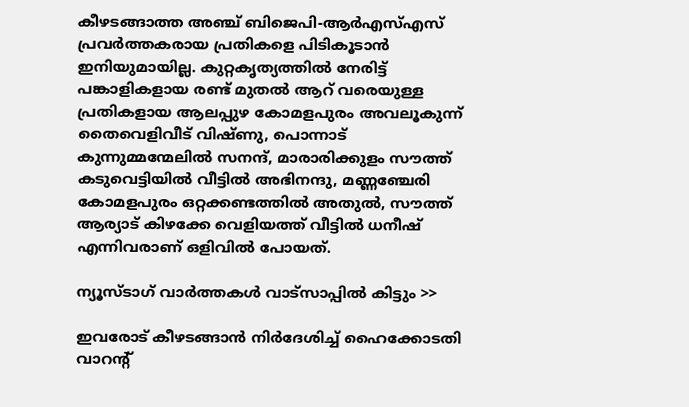കീഴടങ്ങാത്ത അഞ്ച് ബിജെപി-ആര്‍എസ്എസ് പ്രവര്‍ത്തകരായ പ്രതികളെ പിടികൂടാന്‍ ഇനിയുമായില്ല. കുറ്റകൃത്യത്തില്‍ നേരിട്ട് പങ്കാളികളായ രണ്ട് മുതല്‍ ആറ് വരെയുള്ള പ്രതികളായ ആലപ്പുഴ കോമളപുരം അവലൂകുന്ന് തൈവെളിവീട് വിഷ്ണു, പൊന്നാട് കുന്നുമ്മന്മേലില്‍ സനന്ദ്, മാരാരിക്കുളം സൗത്ത് കടുവെട്ടിയില്‍ വീട്ടില്‍ അഭിനന്ദു, മണ്ണഞ്ചേരി കോമളപുരം ഒറ്റക്കണ്ടത്തില്‍ അതുല്‍, സൗത്ത് ആര്യാട് കിഴക്കേ വെളിയത്ത് വീട്ടില്‍ ധനീഷ് എന്നിവരാണ് ഒളിവില്‍ പോയത്.

ന്യൂസ്ടാഗ് വാര്‍ത്തകള്‍ വാട്‌സാപ്പില്‍ കിട്ടും >>

ഇവരോട് കീഴടങ്ങാന്‍ നിര്‍ദേശിച്ച് ഹൈക്കോടതി വാറന്റ്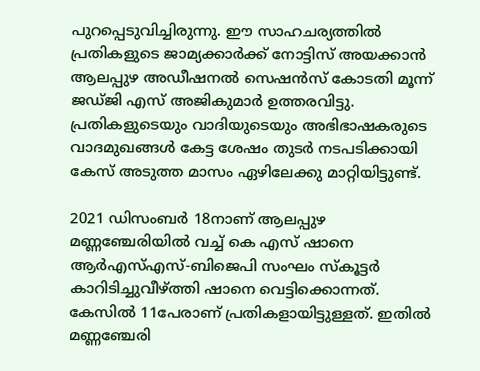പുറപ്പെടുവിച്ചിരുന്നു. ഈ സാഹചര്യത്തില്‍ പ്രതികളുടെ ജാമ്യക്കാര്‍ക്ക് നോട്ടിസ് അയക്കാന്‍ ആലപ്പുഴ അഡീഷനല്‍ സെഷന്‍സ് കോടതി മൂന്ന് ജഡ്ജി എസ് അജികുമാര്‍ ഉത്തരവിട്ടു. പ്രതികളുടെയും വാദിയുടെയും അഭിഭാഷകരുടെ വാദമുഖങ്ങള്‍ കേട്ട ശേഷം തുടര്‍ നടപടിക്കായി കേസ് അടുത്ത മാസം ഏഴിലേക്കു മാറ്റിയിട്ടുണ്ട്.

2021 ഡിസംബര്‍ 18നാണ് ആലപ്പുഴ മണ്ണഞ്ചേരിയില്‍ വച്ച് കെ എസ് ഷാനെ ആര്‍എസ്എസ്-ബിജെപി സംഘം സ്‌കൂട്ടര്‍ കാറിടിച്ചുവീഴ്ത്തി ഷാനെ വെട്ടിക്കൊന്നത്.
കേസില്‍ 11പേരാണ് പ്രതികളായിട്ടുള്ളത്. ഇതില്‍ മണ്ണഞ്ചേരി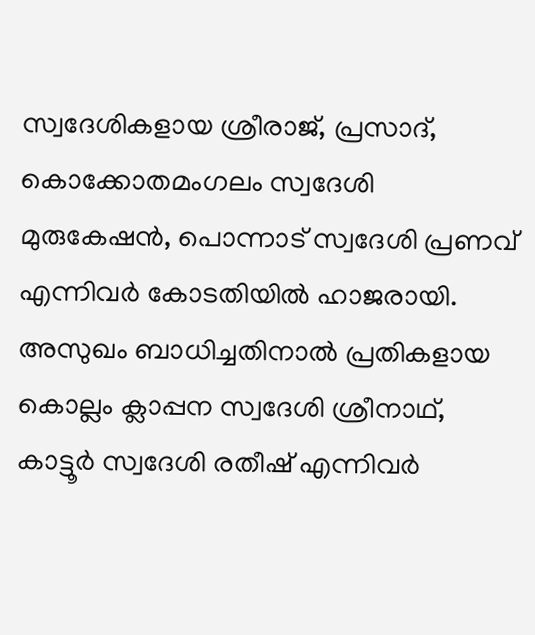സ്വദേശികളായ ശ്രീരാജ്, പ്രസാദ്, കൊക്കോതമംഗലം സ്വദേശി മുരുകേഷന്‍, പൊന്നാട് സ്വദേശി പ്രണവ് എന്നിവര്‍ കോടതിയില്‍ ഹാജരായി. അസുഖം ബാധിച്ചതിനാല്‍ പ്രതികളായ കൊല്ലം ക്ലാപ്പന സ്വദേശി ശ്രീനാഥ്, കാട്ടൂര്‍ സ്വദേശി രതീഷ് എന്നിവര്‍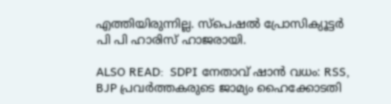എത്തിയിരുന്നില്ല. സ്‌പെഷല്‍ പ്രോസിക്യൂട്ടര്‍ പി പി ഹാരിസ് ഹാജരായി.

ALSO READ:  SDPI നേതാവ് ഷാന്‍ വധം: RSS, BJP പ്രവര്‍ത്തകരുടെ ജാമ്യം ഹൈക്കോടതി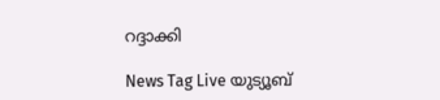റദ്ദാക്കി

News Tag Live യുട്യൂബ്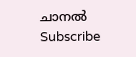ചാനല്‍ Subscribe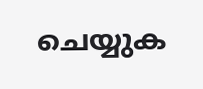ചെയ്യുക